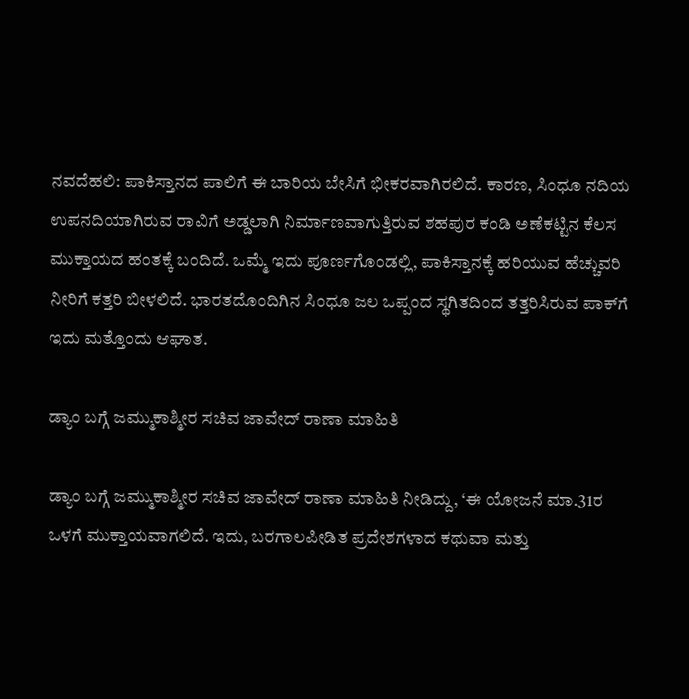ನವದೆಹಲಿ: ಪಾಕಿಸ್ತಾನದ ಪಾಲಿಗೆ ಈ ಬಾರಿಯ ಬೇಸಿಗೆ ಭೀಕರವಾಗಿರಲಿದೆ. ಕಾರಣ, ಸಿಂಧೂ ನದಿಯ ಉಪನದಿಯಾಗಿರುವ ರಾವಿಗೆ ಅಡ್ಡಲಾಗಿ ನಿರ್ಮಾಣವಾಗುತ್ತಿರುವ ಶಹಪುರ ಕಂಡಿ ಅಣೆಕಟ್ಟಿನ ಕೆಲಸ ಮುಕ್ತಾಯದ ಹಂತಕ್ಕೆ ಬಂದಿದೆ. ಒಮ್ಮೆ ಇದು ಪೂರ್ಣಗೊಂಡಲ್ಲಿ, ಪಾಕಿಸ್ತಾನಕ್ಕೆ ಹರಿಯುವ ಹೆಚ್ಚುವರಿ ನೀರಿಗೆ ಕತ್ತರಿ ಬೀಳಲಿದೆ. ಭಾರತದೊಂದಿಗಿನ ಸಿಂಧೂ ಜಲ ಒಪ್ಪಂದ ಸ್ಥಗಿತದಿಂದ ತತ್ತರಿಸಿರುವ ಪಾಕ್‌ಗೆ ಇದು ಮತ್ತೊಂದು ಆಘಾತ.

ಡ್ಯಾಂ ಬಗ್ಗೆ ಜಮ್ಮುಕಾಶ್ಮೀರ ಸಚಿವ ಜಾವೇದ್‌ ರಾಣಾ ಮಾಹಿತಿ

ಡ್ಯಾಂ ಬಗ್ಗೆ ಜಮ್ಮುಕಾಶ್ಮೀರ ಸಚಿವ ಜಾವೇದ್‌ ರಾಣಾ ಮಾಹಿತಿ ನೀಡಿದ್ದು, ‘ಈ ಯೋಜನೆ ಮಾ.31ರ ಒಳಗೆ ಮುಕ್ತಾಯವಾಗಲಿದೆ. ಇದು, ಬರಗಾಲಪೀಡಿತ ಪ್ರದೇಶಗಳಾದ ಕಥುವಾ ಮತ್ತು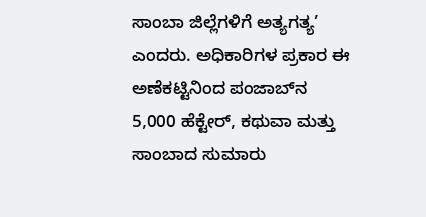ಸಾಂಬಾ ಜಿಲ್ಲೆಗಳಿಗೆ ಅತ್ಯಗತ್ಯ’ ಎಂದರು. ಅಧಿಕಾರಿಗಳ ಪ್ರಕಾರ ಈ ಅಣೆಕಟ್ಟಿನಿಂದ ಪಂಜಾಬ್‌ನ 5,000 ಹೆಕ್ಟೇರ್‌, ಕಥುವಾ ಮತ್ತು ಸಾಂಬಾದ ಸುಮಾರು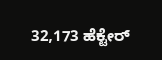32,173 ಹೆಕ್ಟೇರ್‌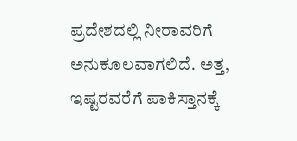ಪ್ರದೇಶದಲ್ಲಿ ನೀರಾವರಿಗೆ ಅನುಕೂಲವಾಗಲಿದೆ. ಅತ್ತ, ಇಷ್ಟರವರೆಗೆ ಪಾಕಿಸ್ತಾನಕ್ಕೆ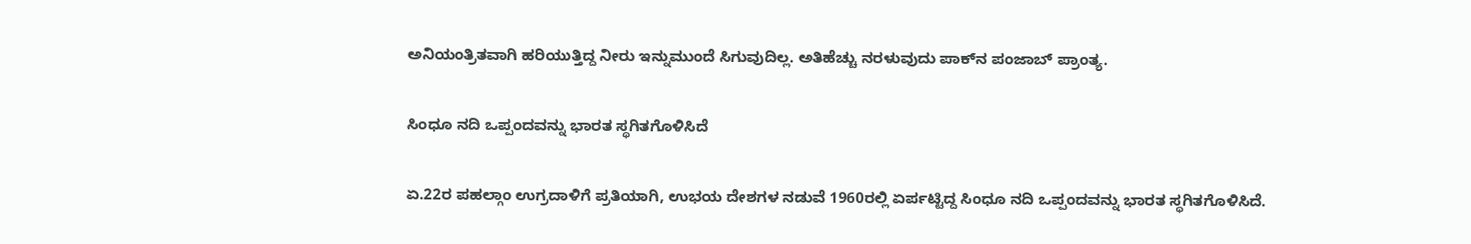ಅನಿಯಂತ್ರಿತವಾಗಿ ಹರಿಯುತ್ತಿದ್ದ ನೀರು ಇನ್ನುಮುಂದೆ ಸಿಗುವುದಿಲ್ಲ. ಅತಿಹೆಚ್ಚು ನರಳುವುದು ಪಾಕ್‌ನ ಪಂಜಾಬ್‌ ಪ್ರಾಂತ್ಯ.

ಸಿಂಧೂ ನದಿ ಒಪ್ಪಂದವನ್ನು ಭಾರತ ಸ್ಥಗಿತಗೊಳಿಸಿದೆ

ಏ.22ರ ಪಹಲ್ಗಾಂ ಉಗ್ರದಾಳಿಗೆ ಪ್ರತಿಯಾಗಿ, ಉಭಯ ದೇಶಗಳ ನಡುವೆ 1960ರಲ್ಲಿ ಏರ್ಪಟ್ಟಿದ್ದ ಸಿಂಧೂ ನದಿ ಒಪ್ಪಂದವನ್ನು ಭಾರತ ಸ್ಥಗಿತಗೊಳಿಸಿದೆ.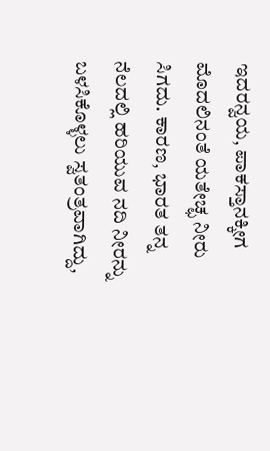ಇದರನ್ವಯ, ಪಾಕಸ್ತಾನಕ್ಕೀಗ ಮೊದಲಿನಂತೆ ಯತೇಚ್ಛ ನೀರು ಸಿಗದು. ಕಾರಣ, ಭಾರತ ತನ್ನ ನೆಲದಲ್ಲಿ ಹರಿಯುವ ನದಿ ನೀರನ್ನು ಬಳಸಿಕೊಳ್ಳಲು ಸ್ವತಂತ್ರವಾಗಿದ್ದು,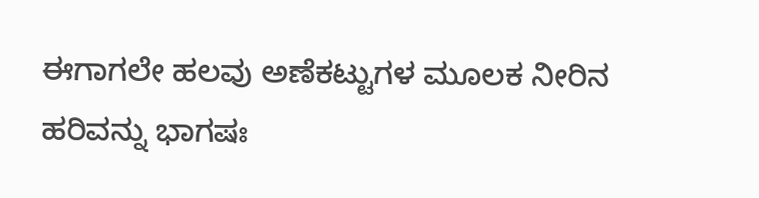ಈಗಾಗಲೇ ಹಲವು ಅಣೆಕಟ್ಟುಗಳ ಮೂಲಕ ನೀರಿನ ಹರಿವನ್ನು ಭಾಗಷಃ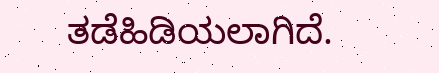ತಡೆಹಿಡಿಯಲಾಗಿದೆ.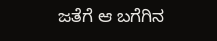ಜತೆಗೆ ಆ ಬಗೆಗಿನ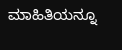ಮಾಹಿತಿಯನ್ನೂ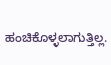ಹಂಚಿಕೊಳ್ಳಲಾಗುತ್ತಿಲ್ಲ.